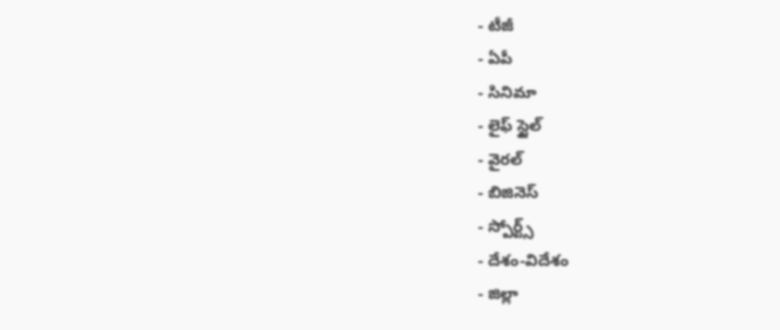- టీజీ
- ఏపీ
- సినిమా
- లైఫ్ స్టైల్
- వైరల్
- బిజినెస్
- స్పోర్ట్స్
- దేశం-విదేశం
- జిల్లా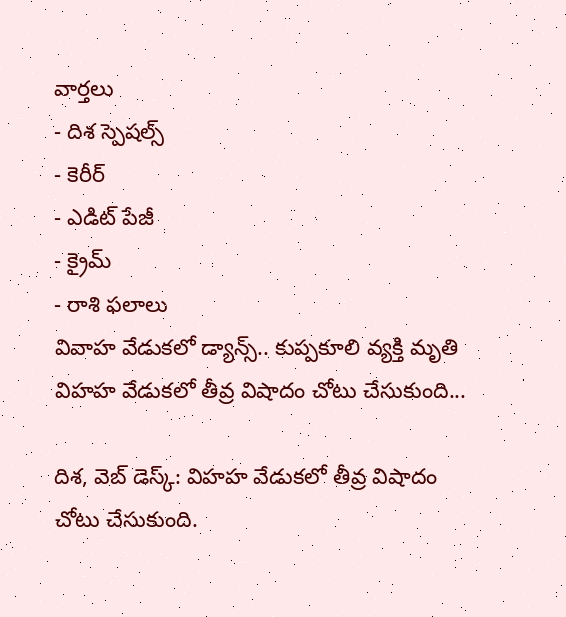వార్తలు
- దిశ స్పెషల్స్
- కెరీర్
- ఎడిట్ పేజీ
- క్రైమ్
- రాశి ఫలాలు
వివాహ వేడుకలో డ్యాన్స్.. కుప్పకూలి వ్యక్తి మృతి
విహహ వేడుకలో తీవ్ర విషాదం చోటు చేసుకుంది...

దిశ, వెబ్ డెస్క్: విహహ వేడుకలో తీవ్ర విషాదం చోటు చేసుకుంది.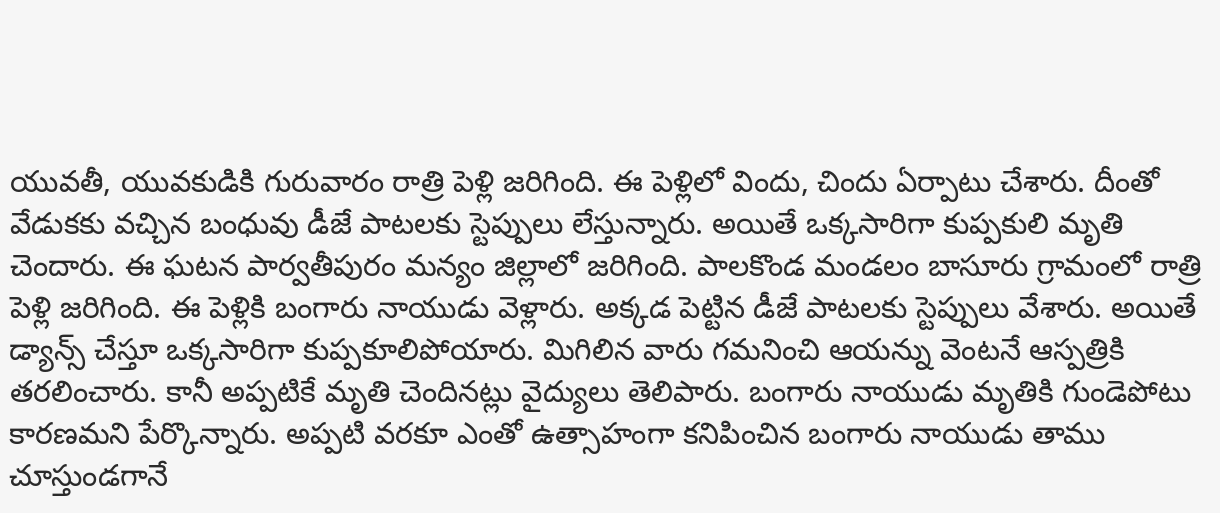యువతీ, యువకుడికి గురువారం రాత్రి పెళ్లి జరిగింది. ఈ పెళ్లిలో విందు, చిందు ఏర్పాటు చేశారు. దీంతో వేడుకకు వచ్చిన బంధువు డీజే పాటలకు స్టెప్పులు లేస్తున్నారు. అయితే ఒక్కసారిగా కుప్పకులి మృతి చెందారు. ఈ ఘటన పార్వతీపురం మన్యం జిల్లాలో జరిగింది. పాలకొండ మండలం బాసూరు గ్రామంలో రాత్రి పెళ్లి జరిగింది. ఈ పెళ్లికి బంగారు నాయుడు వెళ్లారు. అక్కడ పెట్టిన డీజే పాటలకు స్టెప్పులు వేశారు. అయితే డ్యాన్స్ చేస్తూ ఒక్కసారిగా కుప్పకూలిపోయారు. మిగిలిన వారు గమనించి ఆయన్ను వెంటనే ఆస్పత్రికి తరలించారు. కానీ అప్పటికే మృతి చెందినట్లు వైద్యులు తెలిపారు. బంగారు నాయుడు మృతికి గుండెపోటు కారణమని పేర్కొన్నారు. అప్పటి వరకూ ఎంతో ఉత్సాహంగా కనిపించిన బంగారు నాయుడు తాము చూస్తుండగానే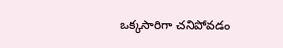ఒక్కసారిగా చనిపోవడం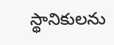స్థానికులను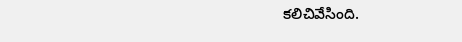కలిచివేసింది.